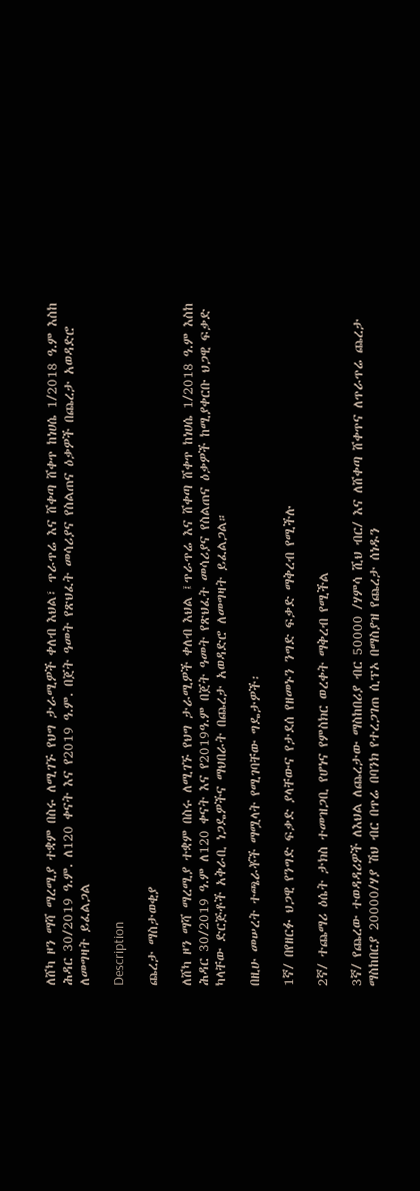ለሸካ ዞን ማሻ ማረሚያ ተቋም በስሩ ለሚገኙ የህግ ታራሚዎች ቀለብ እህል፣ ጥራጥሬ እና ሸቀጣ ሸቀጥ ከነሀሴ 1/2018 ዓ.ም እስከ ሕዳር 30/2019 ዓ.ም. ለ120 ቀናት እና የ2019 ዓ.ም. በጀት ዓመት የጽህፈት መሳሪያና የስልጠና ዕቃዎች በጨረታ አወዳድሮ ለመግዛት ይፈልጋል

Description

ጨረታ ማስታወቂያ

ለሸካ ዞን ማሻ ማረሚያ ተቋም በስሩ ለሚገኙ የህግ ታራሚዎች ቀለብ እህል ፤ጥራጥሬ እና ሸቀጣ ሸቀጥ ከነሀሴ 1/2018 ዓ.ም እስከ ሕዳር 30/2019 ዓ.ም ለ120 ቀናት እና የ2019ዓ.ም በጀት ዓመት የጽህፈት መሳሪያና የስልጠና ዕቃዎች ከሚያቀርቡ ህጋዊ ፍቃድ ካላቸው ድርጅቶች አቅራቢ ነጋዴዎችና ማህበራት በጨረታ አወዳድሮ ለመግዛት ይፈልጋል።

በዚሁ መሠረት ተጫራቾች ማሟላት የሚገባቸው ግዴታዎች፡

1ኛ/ በየዘርፉ ህጋዊ የንግድ ፍቃድ ያላቸውና የታደሰ የዘመኑን ንግድ ፍቃድ ማቅረብ የሚችሉ

2ኛ/ ተጨማሪ ዕሴት ታክስ ተመዝጋቢ የሆነና የምስክር ወረቀት ማቅረብ የሚችል

3ኛ/ የጨረው ተወዳዳሪዎች ለእህል ለጨረታው ማስከበሪያ ብር 50000 /ሃምሳ ሺህ ብር/ እና ለሸቀጣ ሸቀጥና ለጥራጥሬ ጨረታ ማስከበርያ 20000/ሃያ ሽህ ብር በጥሬ በባንክ የተረጋገጠ ሲፕኦ በማስያዝ የጨረታ ሰነዱን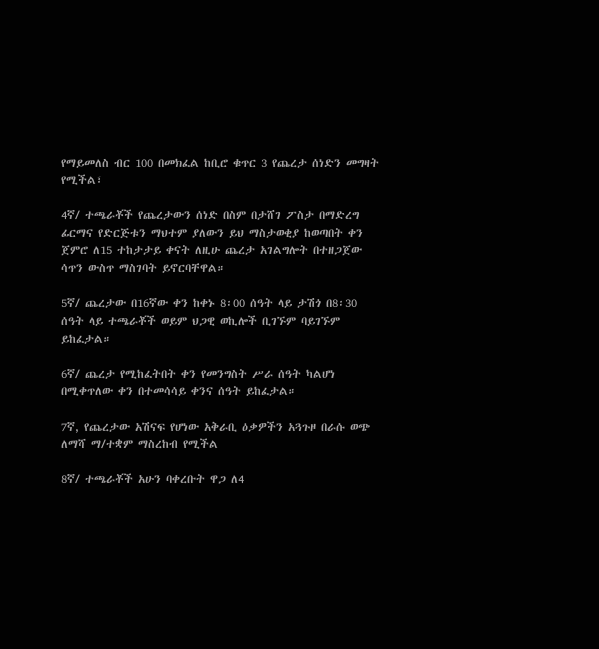የማይመለስ ብር 100 በመክፈል ከቢሮ ቁጥር 3 የጨረታ ሰነድን መግዛት የሚችል፣

4ኛ/ ተጫራቾች የጨረታውን ሰነድ በስም በታሸገ ፖስታ በማድረግ ፊርማና የድርጅቱን ማህተም ያለውን ይህ ማስታወቂያ ከወጣበት ቀን ጀምሮ ለ15 ተከታታይ ቀናት ለዚሁ ጨረታ አገልግሎት በተዘጋጀው ሳጥን ውስጥ ማስገባት ይኖርባቸዋል።

5ኛ/ ጨረታው በ16ኛው ቀን ከቀኑ 8፡00 ሰዓት ላይ ታሽጎ በ8፡30 ሰዓት ላይ ተጫራቾች ወይም ህጋዊ ወኪሎች ቢገኙም ባይገኙም ይከፈታል።

6ኛ/ ጨረታ የሚከፈትበት ቀን የመንግስት ሥራ ሰዓት ካልሆነ በሚቀጥለው ቀን በተመሳሳይ ቀንና ሰዓት ይከፈታል።

7ኛ, የጨረታው አሽናፍ የሆነው አቅራቢ ዕቃዎችን አጓጉዞ በራሱ ወጭ ለማሻ ማ/ተቋም ማስረከብ የሚችል

8ኛ/ ተጫራቾች አሁን ባቀረቡት ዋጋ ለ4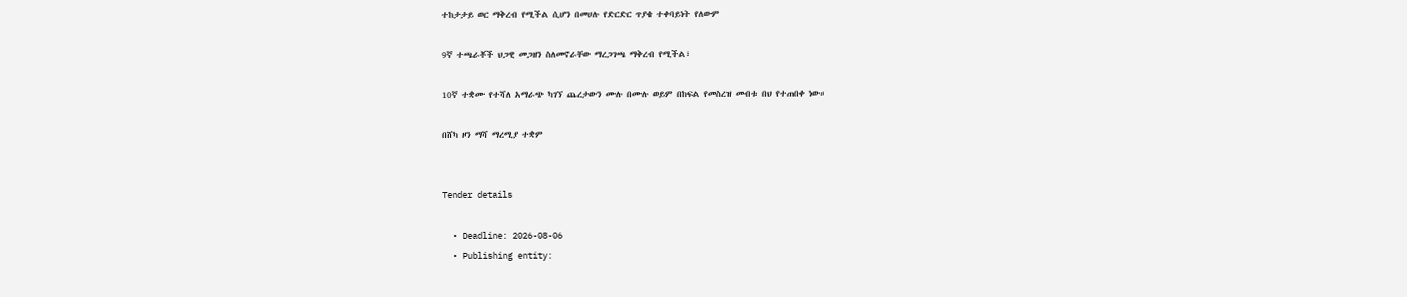ተከታታይ ወር ማቅረብ የሚችል ሲሆን በመሀሉ የድርድር ጥያቄ ተቀባይነት የለውም

9ኛ ተጫራቾች ህጋዊ መጋዘን ስለመኖራቸው ማረጋገጫ ማቅረብ የሚችል፣

10ኛ ተቋሙ የተሻለ አማራጭ ካገኘ ጨረታውን ሙሉ በሙሉ ወይም በከፍል የመስረዝ መብቱ በህ የተጠበቀ ነው።

በሸካ ዞን ማሻ ማረሚያ ተቋም


Tender details

  • Deadline: 2026-08-06
  • Publishing entity: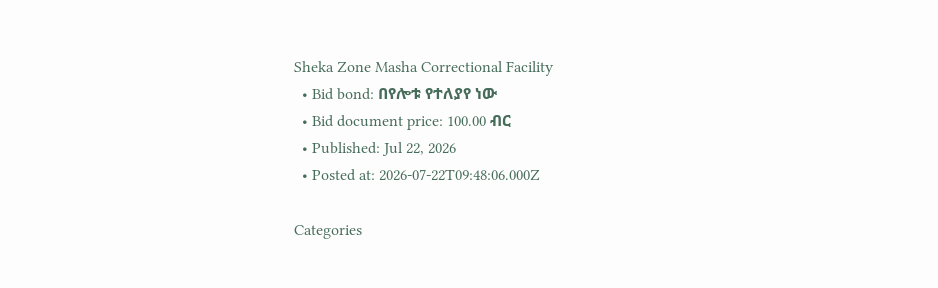Sheka Zone Masha Correctional Facility
  • Bid bond: በየሎቱ የተለያየ ነው
  • Bid document price: 100.00 ብር
  • Published: Jul 22, 2026
  • Posted at: 2026-07-22T09:48:06.000Z

Categories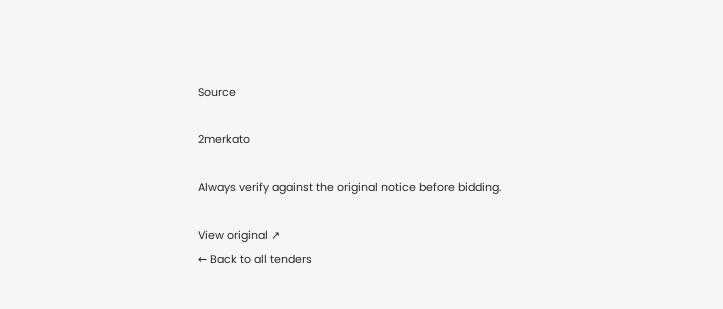Source

2merkato

Always verify against the original notice before bidding.

View original ↗
← Back to all tenders